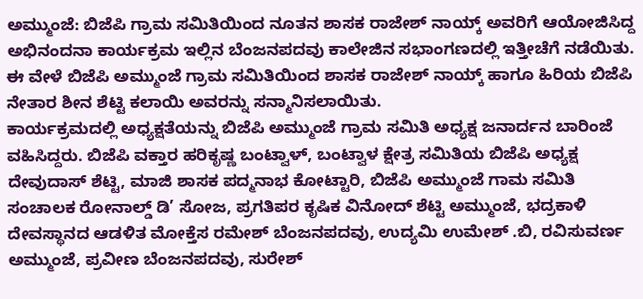ಅಮ್ಮುಂಜೆ: ಬಿಜೆಪಿ ಗ್ರಾಮ ಸಮಿತಿಯಿಂದ ನೂತನ ಶಾಸಕ ರಾಜೇಶ್ ನಾಯ್ಕ್ ಅವರಿಗೆ ಆಯೋಜಿಸಿದ್ದ ಅಭಿನಂದನಾ ಕಾರ್ಯಕ್ರಮ ಇಲ್ಲಿನ ಬೆಂಜನಪದವು ಕಾಲೇಜಿನ ಸಭಾಂಗಣದಲ್ಲಿ ಇತ್ತೀಚೆಗೆ ನಡೆಯಿತು.
ಈ ವೇಳೆ ಬಿಜೆಪಿ ಅಮ್ಮುಂಜೆ ಗ್ರಾಮ ಸಮಿತಿಯಿಂದ ಶಾಸಕ ರಾಜೇಶ್ ನಾಯ್ಕ್ ಹಾಗೂ ಹಿರಿಯ ಬಿಜೆಪಿ ನೇತಾರ ಶೀನ ಶೆಟ್ಟಿ ಕಲಾಯಿ ಅವರನ್ನು ಸನ್ಮಾನಿಸಲಾಯಿತು.
ಕಾರ್ಯಕ್ರಮದಲ್ಲಿ ಅಧ್ಯಕ್ಷತೆಯನ್ನು ಬಿಜೆಪಿ ಅಮ್ಮುಂಜೆ ಗ್ರಾಮ ಸಮಿತಿ ಅಧ್ಯಕ್ಷ ಜನಾರ್ದನ ಬಾರಿಂಜೆ ವಹಿಸಿದ್ದರು. ಬಿಜೆಪಿ ವಕ್ತಾರ ಹರಿಕೃಷ್ಣ ಬಂಟ್ವಾಳ್, ಬಂಟ್ವಾಳ ಕ್ಷೇತ್ರ ಸಮಿತಿಯ ಬಿಜೆಪಿ ಅಧ್ಯಕ್ಷ ದೇವುದಾಸ್ ಶೆಟ್ಟಿ, ಮಾಜಿ ಶಾಸಕ ಪದ್ಮನಾಭ ಕೋಟ್ಟಾರಿ, ಬಿಜೆಪಿ ಅಮ್ಮುಂಜೆ ಗಾಮ ಸಮಿತಿ ಸಂಚಾಲಕ ರೋನಾಲ್ಡ್ ಡಿ’ ಸೋಜ, ಪ್ರಗತಿಪರ ಕೃಷಿಕ ವಿನೋದ್ ಶೆಟ್ಟಿ ಅಮ್ಮುಂಜೆ, ಭದ್ರಕಾಳಿ ದೇವಸ್ಥಾನದ ಆಡಳಿತ ಮೋಕ್ತೆಸ ರಮೇಶ್ ಬೆಂಜನಪದವು, ಉದ್ಯಮಿ ಉಮೇಶ್ .ಬಿ, ರವಿಸುವರ್ಣ ಅಮ್ಮುಂಜೆ, ಪ್ರವೀಣ ಬೆಂಜನಪದವು, ಸುರೇಶ್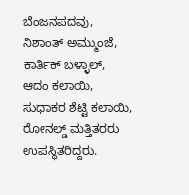ಬೆಂಜನಪದವು, ನಿಶಾಂತ್ ಅಮ್ಮುಂಜೆ, ಕಾರ್ತಿಕ್ ಬಳ್ಳಾಲ್, ಆದಂ ಕಲಾಯಿ, ಸುಧಾಕರ ಶೆಟ್ಟಿ ಕಲಾಯಿ, ರೋನಲ್ಡ್ ಮತ್ತಿತರರು ಉಪಸ್ಥಿತರಿದ್ದರು.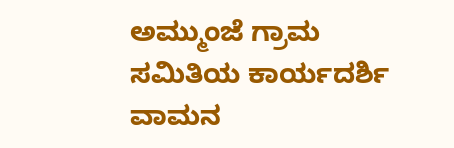ಅಮ್ಮುಂಜೆ ಗ್ರಾಮ ಸಮಿತಿಯ ಕಾರ್ಯದರ್ಶಿ ವಾಮನ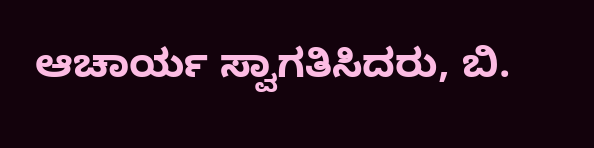ಆಚಾರ್ಯ ಸ್ವಾಗತಿಸಿದರು, ಬಿ.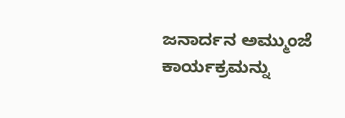ಜನಾರ್ದನ ಅಮ್ಮುಂಜೆ ಕಾರ್ಯಕ್ರಮನ್ನು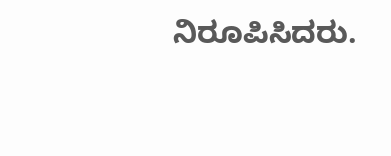ನಿರೂಪಿಸಿದರು.